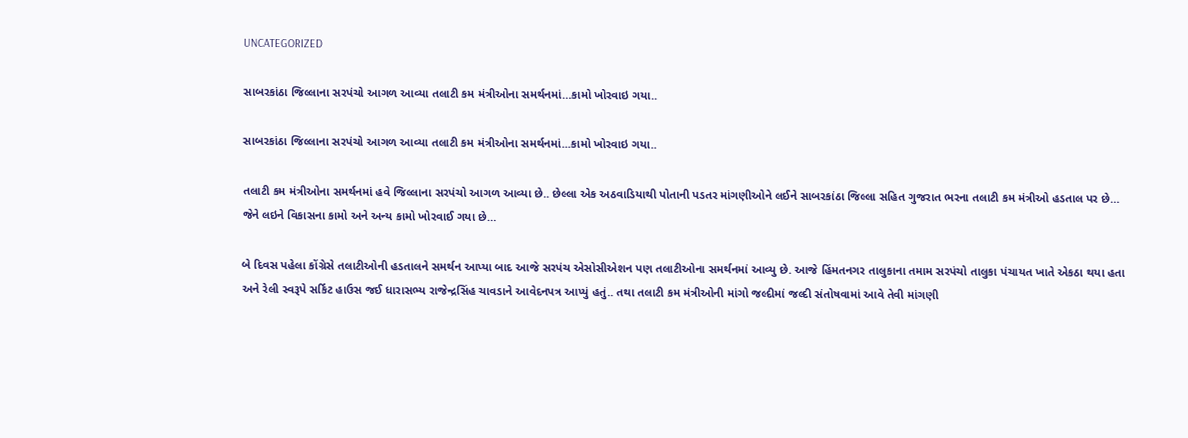UNCATEGORIZED

સાબરકાંઠા જિલ્લાના સરપંચો આગળ આવ્યા તલાટી કમ મંત્રીઓના સમર્થનમાં…કામો ખોરવાઇ ગયા..

સાબરકાંઠા જિલ્લાના સરપંચો આગળ આવ્યા તલાટી કમ મંત્રીઓના સમર્થનમાં...કામો ખોરવાઇ ગયા..

તલાટી કમ મંત્રીઓના સમર્થનમાં હવે જિલ્લાના સરપંચો આગળ આવ્યા છે.. છેલ્લા એક અઠવાડિયાથી પોતાની પડતર માંગણીઓને લઈને સાબરકાંઠા જિલ્લા સહિત ગુજરાત ભરના તલાટી કમ મંત્રીઓ હડતાલ પર છે… જેને લઇને વિકાસના કામો અને અન્ય કામો ખોરવાઈ ગયા છે…

બે દિવસ પહેલા કોંગ્રેસે તલાટીઓની હડતાલને સમર્થન આપ્યા બાદ આજે સરપંચ એસોસીએશન પણ તલાટીઓના સમર્થનમાં આવ્યુ છે. આજે હિંમતનગર તાલુકાના તમામ સરપંચો તાલુકા પંચાયત ખાતે એકઠા થયા હતા અને રેલી સ્વરૂપે સર્કિટ હાઉસ જઈ ધારાસભ્ય રાજેન્દ્રસિંહ ચાવડાને આવેદનપત્ર આપ્યું હતું.. તથા તલાટી કમ મંત્રીઓની માંગો જલ્દીમાં જલ્દી સંતોષવામાં આવે તેવી માંગણી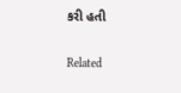કરી હતી

Related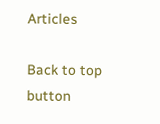Articles

Back to top button